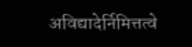अविद्यादेर्निमित्तत्वे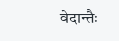वेदान्तैः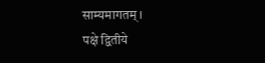साम्यमागतम् ।
पक्षे द्वितीये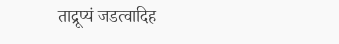ताद्रूप्यं जडत्वादिह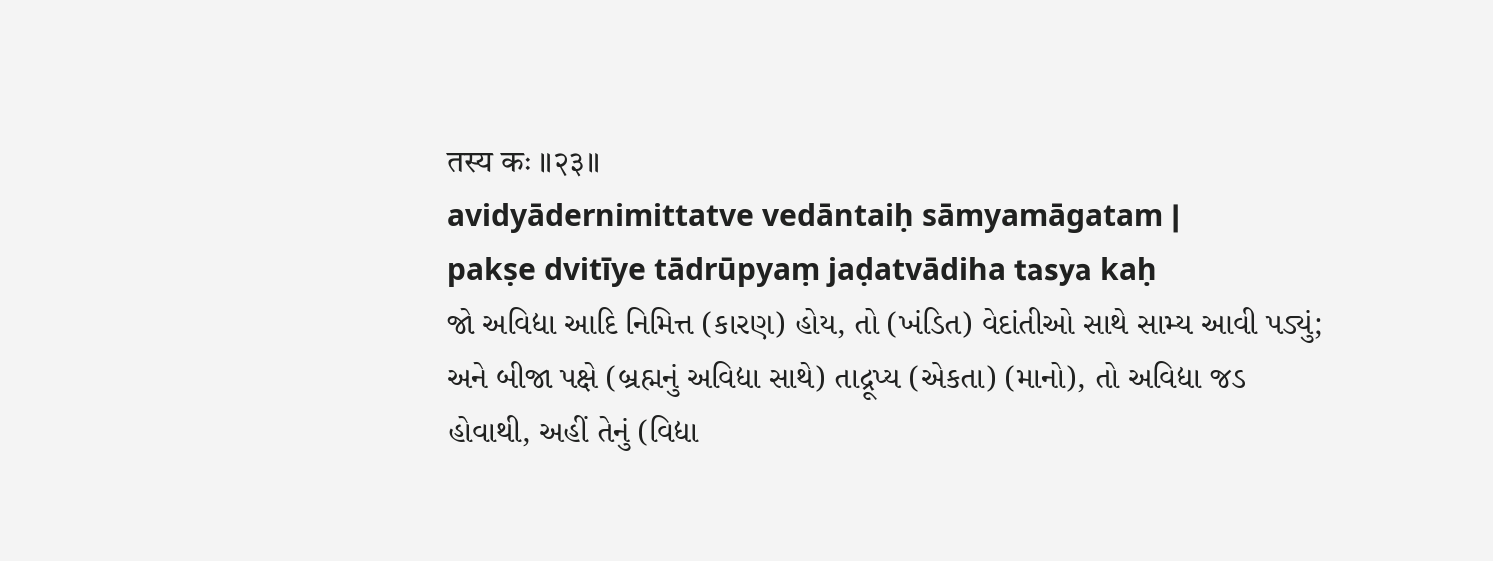तस्य कः ॥२३॥
avidyādernimittatve vedāntaiḥ sāmyamāgatam |
pakṣe dvitīye tādrūpyaṃ jaḍatvādiha tasya kaḥ
જો અવિદ્યા આદિ નિમિત્ત (કારણ) હોય, તો (ખંડિત) વેદાંતીઓ સાથે સામ્ય આવી પડ્યું; અને બીજા પક્ષે (બ્રહ્મનું અવિદ્યા સાથે) તાદ્રૂપ્ય (એકતા) (માનો), તો અવિદ્યા જડ હોવાથી, અહીં તેનું (વિદ્યા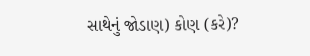સાથેનું જોડાણ) કોણ (કરે)?